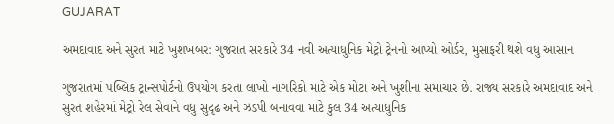GUJARAT

અમદાવાદ અને સુરત માટે ખુશખબર: ગુજરાત સરકારે 34 નવી અત્યાધુનિક મેટ્રો ટ્રેનનો આપ્યો ઓર્ડર, મુસાફરી થશે વધુ આસાન

ગુજરાતમાં પબ્લિક ટ્રાન્સપોર્ટનો ઉપયોગ કરતા લાખો નાગરિકો માટે એક મોટા અને ખુશીના સમાચાર છે. રાજ્ય સરકારે અમદાવાદ અને સુરત શહેરમાં મેટ્રો રેલ સેવાને વધુ સુદૃઢ અને ઝડપી બનાવવા માટે કુલ 34 અત્યાધુનિક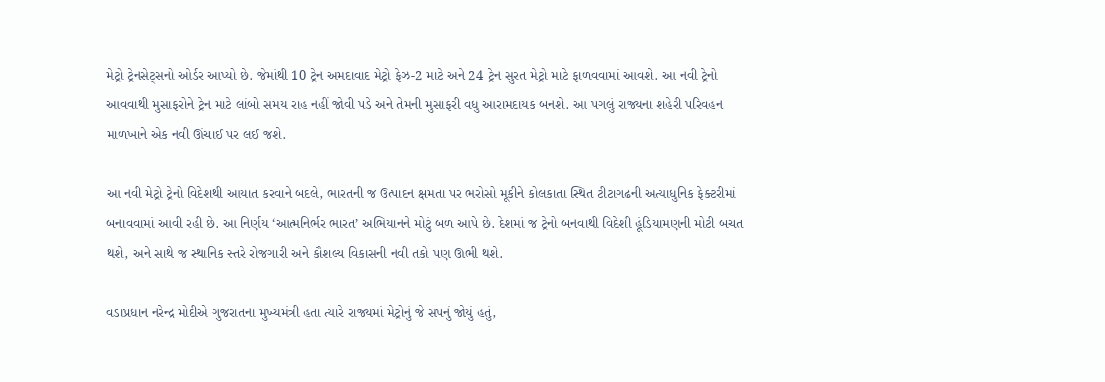મેટ્રો ટ્રેનસેટ્સનો ઓર્ડર આપ્યો છે. જેમાંથી 10 ટ્રેન અમદાવાદ મેટ્રો ફેઝ-2 માટે અને 24 ટ્રેન સુરત મેટ્રો માટે ફાળવવામાં આવશે. આ નવી ટ્રેનો આવવાથી મુસાફરોને ટ્રેન માટે લાંબો સમય રાહ નહીં જોવી પડે અને તેમની મુસાફરી વધુ આરામદાયક બનશે. આ પગલું રાજ્યના શહેરી પરિવહન માળખાને એક નવી ઊંચાઈ પર લઈ જશે.

આ નવી મેટ્રો ટ્રેનો વિદેશથી આયાત કરવાને બદલે, ભારતની જ ઉત્પાદન ક્ષમતા પર ભરોસો મૂકીને કોલકાતા સ્થિત ટીટાગઢની અત્યાધુનિક ફેક્ટરીમાં બનાવવામાં આવી રહી છે. આ નિર્ણય ‘આત્મનિર્ભર ભારત’ અભિયાનને મોટું બળ આપે છે. દેશમાં જ ટ્રેનો બનવાથી વિદેશી હૂંડિયામણની મોટી બચત થશે, અને સાથે જ સ્થાનિક સ્તરે રોજગારી અને કૌશલ્ય વિકાસની નવી તકો પણ ઊભી થશે.

વડાપ્રધાન નરેન્દ્ર મોદીએ ગુજરાતના મુખ્યમંત્રી હતા ત્યારે રાજ્યમાં મેટ્રોનું જે સપનું જોયું હતું,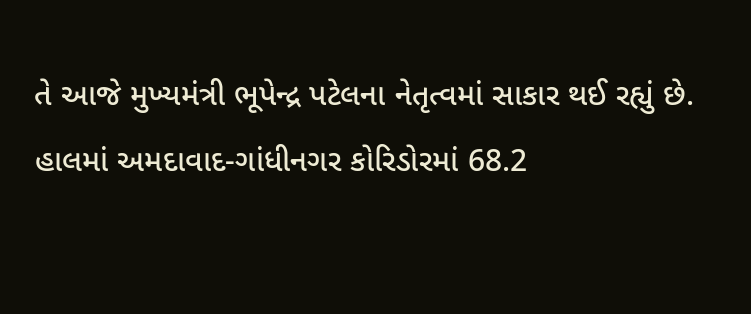તે આજે મુખ્યમંત્રી ભૂપેન્દ્ર પટેલના નેતૃત્વમાં સાકાર થઈ રહ્યું છે. હાલમાં અમદાવાદ-ગાંધીનગર કોરિડોરમાં 68.2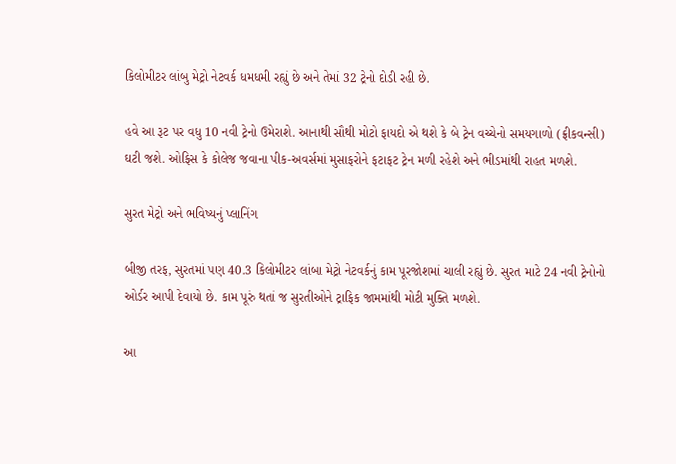કિલોમીટર લાંબુ મેટ્રો નેટવર્ક ધમધમી રહ્યું છે અને તેમાં 32 ટ્રેનો દોડી રહી છે.

હવે આ રૂટ પર વધુ 10 નવી ટ્રેનો ઉમેરાશે. આનાથી સૌથી મોટો ફાયદો એ થશે કે બે ટ્રેન વચ્ચેનો સમયગાળો (ફ્રીકવન્સી) ઘટી જશે. ઓફિસ કે કોલેજ જવાના પીક-અવર્સમાં મુસાફરોને ફટાફટ ટ્રેન મળી રહેશે અને ભીડમાંથી રાહત મળશે.

સુરત મેટ્રો અને ભવિષ્યનું પ્લાનિંગ

બીજી તરફ, સુરતમાં પણ 40.3 કિલોમીટર લાંબા મેટ્રો નેટવર્કનું કામ પૂરજોશમાં ચાલી રહ્યું છે. સુરત માટે 24 નવી ટ્રેનોનો ઓર્ડર આપી દેવાયો છે. કામ પૂરું થતાં જ સુરતીઓને ટ્રાફિક જામમાંથી મોટી મુક્તિ મળશે.

આ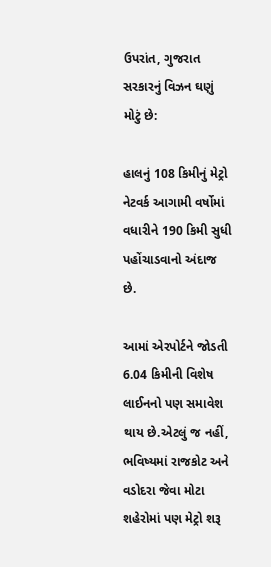ઉપરાંત, ગુજરાત સરકારનું વિઝન ઘણું મોટું છે:

હાલનું 108 કિમીનું મેટ્રો નેટવર્ક આગામી વર્ષોમાં વધારીને 190 કિમી સુધી પહોંચાડવાનો અંદાજ છે.

આમાં એરપોર્ટને જોડતી 6.04 કિમીની વિશેષ લાઈનનો પણ સમાવેશ થાય છે.એટલું જ નહીં, ભવિષ્યમાં રાજકોટ અને વડોદરા જેવા મોટા શહેરોમાં પણ મેટ્રો શરૂ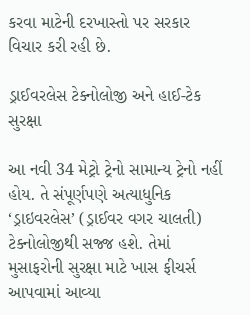કરવા માટેની દરખાસ્તો પર સરકાર વિચાર કરી રહી છે.

ડ્રાઈવરલેસ ટેક્નોલોજી અને હાઈ-ટેક સુરક્ષા

આ નવી 34 મેટ્રો ટ્રેનો સામાન્ય ટ્રેનો નહીં હોય. તે સંપૂર્ણપણે અત્યાધુનિક ‘ડ્રાઇવરલેસ’ (ડ્રાઈવર વગર ચાલતી) ટેક્નોલોજીથી સજ્જ હશે. તેમાં મુસાફરોની સુરક્ષા માટે ખાસ ફીચર્સ આપવામાં આવ્યા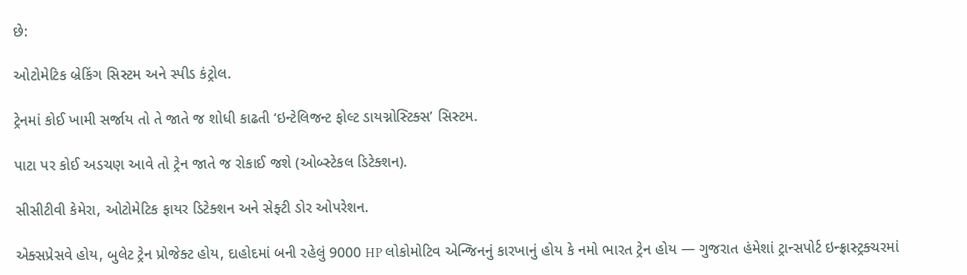છે:

ઓટોમેટિક બ્રેકિંગ સિસ્ટમ અને સ્પીડ કંટ્રોલ.

ટ્રેનમાં કોઈ ખામી સર્જાય તો તે જાતે જ શોધી કાઢતી ‘ઇન્ટેલિજન્ટ ફોલ્ટ ડાયગ્નોસ્ટિક્સ’ સિસ્ટમ.

પાટા પર કોઈ અડચણ આવે તો ટ્રેન જાતે જ રોકાઈ જશે (ઓબ્સ્ટેકલ ડિટેક્શન).

સીસીટીવી કેમેરા, ઓટોમેટિક ફાયર ડિટેક્શન અને સેફ્ટી ડોર ઓપરેશન.

એક્સપ્રેસવે હોય, બુલેટ ટ્રેન પ્રોજેક્ટ હોય, દાહોદમાં બની રહેલું 9000 HP લોકોમોટિવ એન્જિનનું કારખાનું હોય કે નમો ભારત ટ્રેન હોય — ગુજરાત હંમેશાં ટ્રાન્સપોર્ટ ઇન્ફ્રાસ્ટ્રક્ચરમાં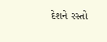દેશને રસ્તો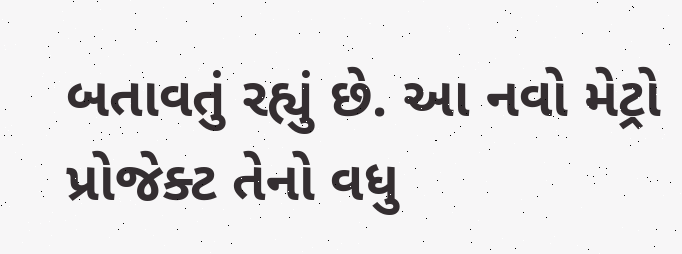બતાવતું રહ્યું છે. આ નવો મેટ્રો પ્રોજેક્ટ તેનો વધુ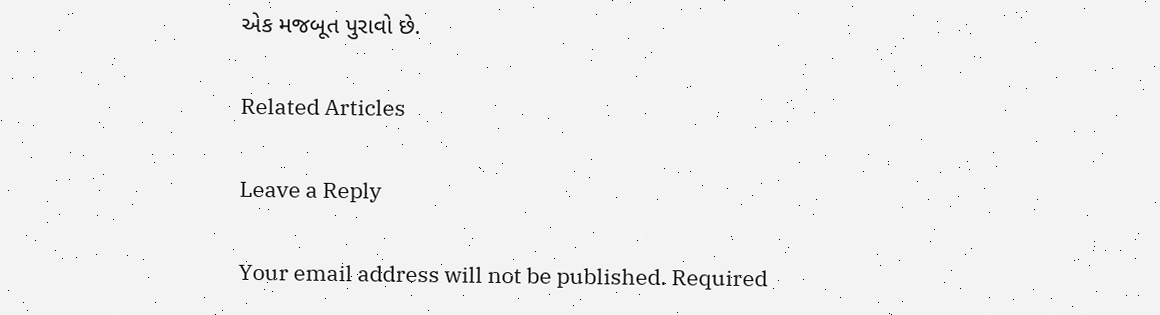એક મજબૂત પુરાવો છે.

Related Articles

Leave a Reply

Your email address will not be published. Required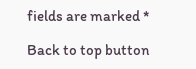fields are marked *

Back to top button